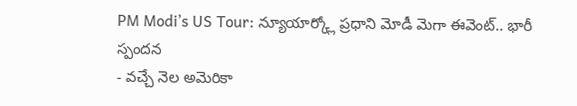PM Modi’s US Tour: న్యూయార్క్లో ప్రధాని మోడీ మెగా ఈవెంట్.. భారీ స్పందన
- వచ్చే నెల అమెరికా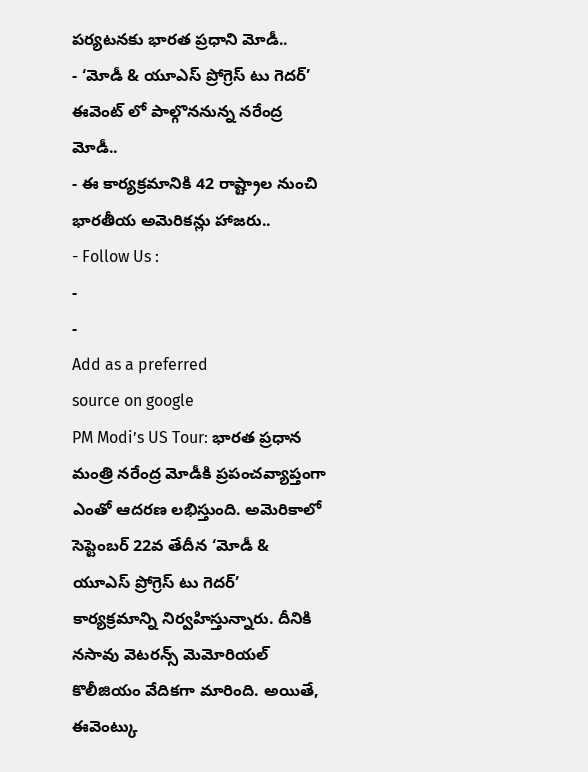పర్యటనకు భారత ప్రధాని మోడీ..
- ‘మోడీ & యూఎస్ ప్రోగ్రెస్ టు గెదర్’ ఈవెంట్ లో పాల్గొననున్న నరేంద్ర మోడీ..
- ఈ కార్యక్రమానికి 42 రాష్ట్రాల నుంచి భారతీయ అమెరికన్లు హాజరు..
- Follow Us :
-
-
Add as a preferred
source on google
PM Modi’s US Tour: భారత ప్రధాన మంత్రి నరేంద్ర మోడీకి ప్రపంచవ్యాప్తంగా ఎంతో ఆదరణ లభిస్తుంది. అమెరికాలో సెప్టెంబర్ 22వ తేదీన ‘మోడీ & యూఎస్ ప్రోగ్రెస్ టు గెదర్’ కార్యక్రమాన్ని నిర్వహిస్తున్నారు. దీనికి నసావు వెటరన్స్ మెమోరియల్ కొలీజియం వేదికగా మారింది. అయితే, ఈవెంట్కు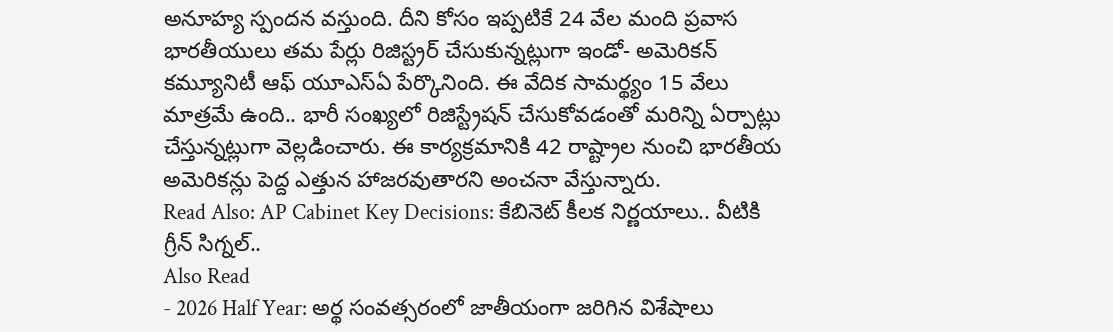అనూహ్య స్పందన వస్తుంది. దీని కోసం ఇప్పటికే 24 వేల మంది ప్రవాస భారతీయులు తమ పేర్లు రిజిస్ట్రర్ చేసుకున్నట్లుగా ఇండో- అమెరికన్ కమ్యూనిటీ ఆఫ్ యూఎస్ఏ పేర్కొనింది. ఈ వేదిక సామర్థ్యం 15 వేలు మాత్రమే ఉంది.. భారీ సంఖ్యలో రిజిస్ట్రేషన్ చేసుకోవడంతో మరిన్ని ఏర్పాట్లు చేస్తున్నట్లుగా వెల్లడించారు. ఈ కార్యక్రమానికి 42 రాష్ట్రాల నుంచి భారతీయ అమెరికన్లు పెద్ద ఎత్తున హాజరవుతారని అంచనా వేస్తున్నారు.
Read Also: AP Cabinet Key Decisions: కేబినెట్ కీలక నిర్ణయాలు.. వీటికి గ్రీన్ సిగ్నల్..
Also Read
- 2026 Half Year: అర్థ సంవత్సరంలో జాతీయంగా జరిగిన విశేషాలు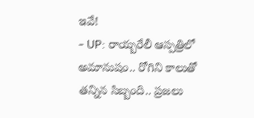ఇవే!
- UP: రాయ్బరేలీ ఆస్పత్రిలో అమానుషం.. రోగిని కాలుతో తన్నిన సిబ్బంది.. ప్రజలు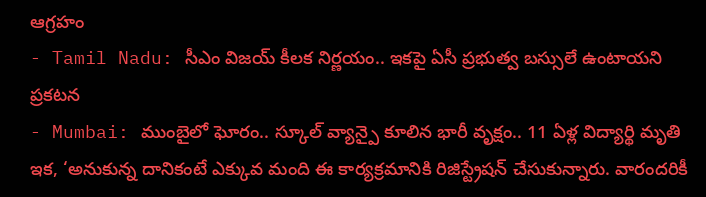ఆగ్రహం
- Tamil Nadu: సీఎం విజయ్ కీలక నిర్ణయం.. ఇకపై ఏసీ ప్రభుత్వ బస్సులే ఉంటాయని ప్రకటన
- Mumbai: ముంబైలో ఘోరం.. స్కూల్ వ్యాన్పై కూలిన భారీ వృక్షం.. 11 ఏళ్ల విద్యార్థి మృతి
ఇక, ‘అనుకున్న దానికంటే ఎక్కువ మంది ఈ కార్యక్రమానికి రిజిస్ట్రేషన్ చేసుకున్నారు. వారందరికీ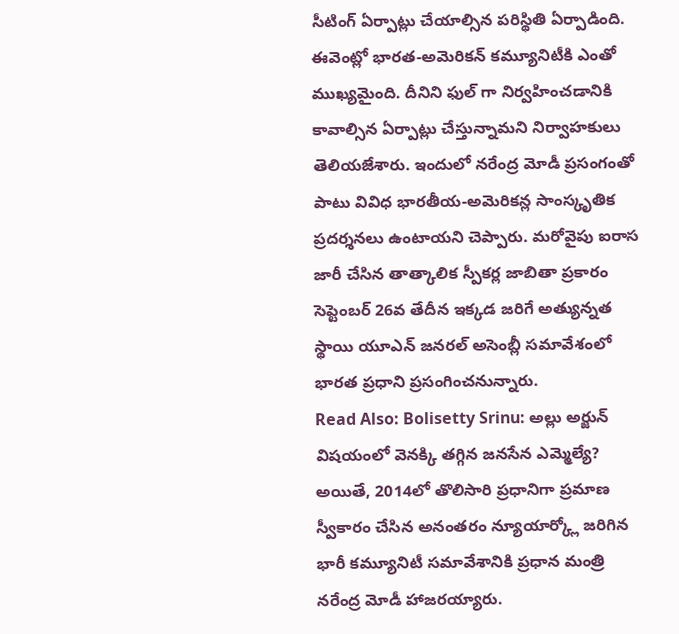సీటింగ్ ఏర్పాట్లు చేయాల్సిన పరిస్థితి ఏర్పాడింది. ఈవెంట్లో భారత-అమెరికన్ కమ్యూనిటీకి ఎంతో ముఖ్యమైంది. దీనిని ఫుల్ గా నిర్వహించడానికి కావాల్సిన ఏర్పాట్లు చేస్తున్నామని నిర్వాహకులు తెలియజేశారు. ఇందులో నరేంద్ర మోడీ ప్రసంగంతో పాటు వివిధ భారతీయ-అమెరికన్ల సాంస్కృతిక ప్రదర్శనలు ఉంటాయని చెప్పారు. మరోవైపు ఐరాస జారీ చేసిన తాత్కాలిక స్పీకర్ల జాబితా ప్రకారం సెప్టెంబర్ 26వ తేదీన ఇక్కడ జరిగే అత్యున్నత స్థాయి యూఎన్ జనరల్ అసెంబ్లీ సమావేశంలో భారత ప్రధాని ప్రసంగించనున్నారు.
Read Also: Bolisetty Srinu: అల్లు అర్జున్ విషయంలో వెనక్కి తగ్గిన జనసేన ఎమ్మెల్యే?
అయితే, 2014లో తొలిసారి ప్రధానిగా ప్రమాణ స్వీకారం చేసిన అనంతరం న్యూయార్క్లో జరిగిన భారీ కమ్యూనిటీ సమావేశానికి ప్రధాన మంత్రి నరేంద్ర మోడీ హాజరయ్యారు.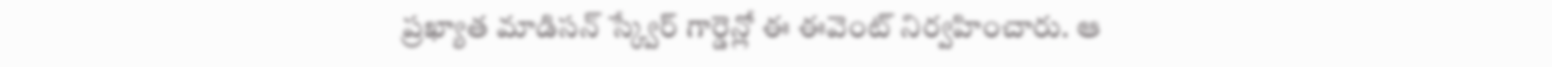ప్రఖ్యాత మాడిసన్ స్క్వేర్ గార్డెన్లో ఈ ఈవెంట్ నిర్వహించారు. ఆ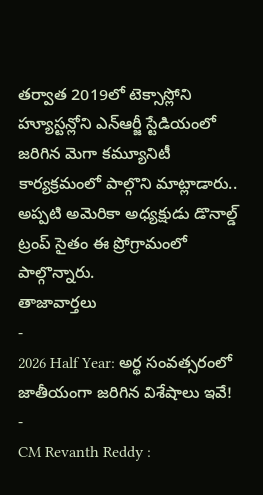తర్వాత 2019లో టెక్సాస్లోని హ్యూస్టన్లోని ఎన్ఆర్జీ స్టేడియంలో జరిగిన మెగా కమ్యూనిటీ కార్యక్రమంలో పాల్గొని మాట్లాడారు.. అప్పటి అమెరికా అధ్యక్షుడు డొనాల్డ్ ట్రంప్ సైతం ఈ ప్రోగ్రామంలో పాల్గొన్నారు.
తాజావార్తలు
-
2026 Half Year: అర్థ సంవత్సరంలో జాతీయంగా జరిగిన విశేషాలు ఇవే!
-
CM Revanth Reddy :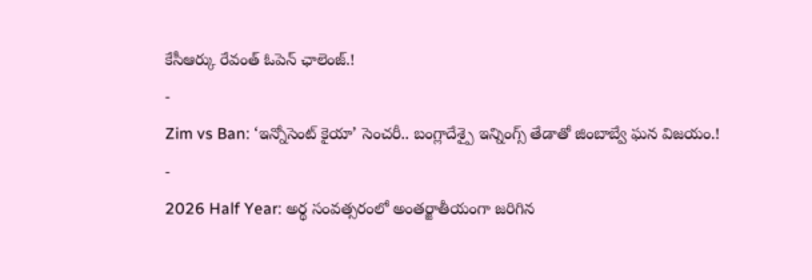కేసీఆర్కు రేవంత్ ఓపెన్ ఛాలెంజ్.!
-
Zim vs Ban: ‘ఇన్నోసెంట్ కైయా’ సెంచరీ.. బంగ్లాదేశ్పై ఇన్నింగ్స్ తేడాతో జింబాబ్వే ఘన విజయం.!
-
2026 Half Year: అర్థ సంవత్సరంలో అంతర్జాతీయంగా జరిగిన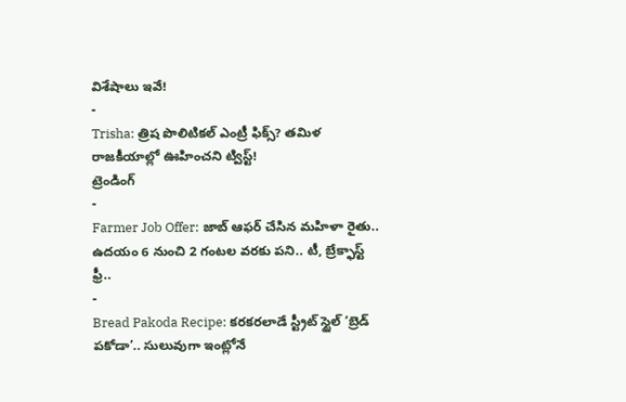విశేషాలు ఇవే!
-
Trisha: త్రిష పొలిటికల్ ఎంట్రీ ఫిక్స్? తమిళ రాజకీయాల్లో ఊహించని ట్విస్ట్!
ట్రెండింగ్
-
Farmer Job Offer: జాబ్ ఆఫర్ చేసిన మహిళా రైతు.. ఉదయం 6 నుంచి 2 గంటల వరకు పని.. టీ, బ్రేక్ఫాస్ట్ ఫ్రీ..
-
Bread Pakoda Recipe: కరకరలాడే స్ట్రీట్ స్టైల్ ‘బ్రెడ్ పకోడా’.. సులువుగా ఇంట్లోనే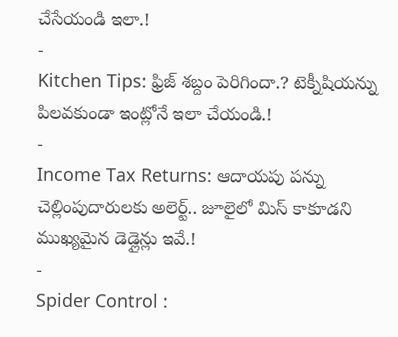చేసేయండి ఇలా.!
-
Kitchen Tips: ఫ్రిజ్ శబ్దం పెరిగిందా.? టెక్నీషియన్ను పిలవకుండా ఇంట్లోనే ఇలా చేయండి.!
-
Income Tax Returns: ఆదాయపు పన్ను చెల్లింపుదారులకు అలెర్ట్.. జూలైలో మిస్ కాకూడని ముఖ్యమైన డెడ్లైన్లు ఇవే.!
-
Spider Control :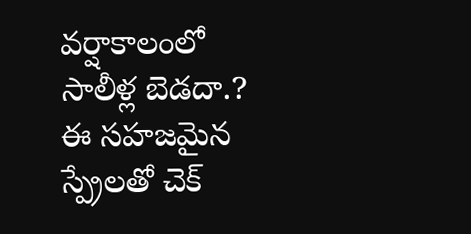వర్షాకాలంలో సాలీళ్ల బెడదా.? ఈ సహజమైన స్ప్రేలతో చెక్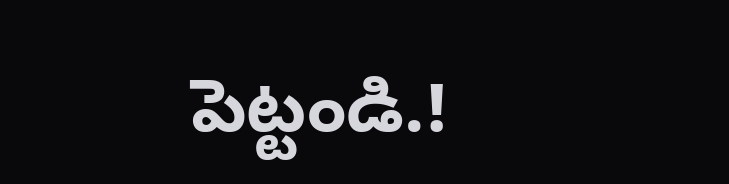పెట్టండి.!